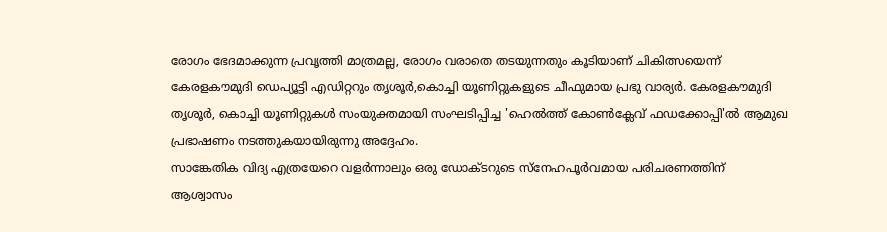രോഗം ഭേദമാക്കുന്ന പ്രവൃത്തി മാത്രമല്ല, രോഗം വരാതെ തടയുന്നതും കൂടിയാണ് ചികിത്സയെന്ന് കേരളകൗമുദി ഡെപ്യൂട്ടി എഡിറ്ററും തൃശൂർ,കൊച്ചി യൂണിറ്റുകളുടെ ചീഫുമായ പ്രഭു വാര്യർ. കേരളകൗമുദി തൃശൂർ, കൊച്ചി യൂണിറ്റുകൾ സംയുക്തമായി സംഘടിപ്പിച്ച 'ഹെൽത്ത് കോൺക്ലേവ് ഫഡക്കോപ്പി'ൽ ആമുഖ പ്രഭാഷണം നടത്തുകയായിരുന്നു അദ്ദേഹം.
സാങ്കേതിക വിദ്യ എത്രയേറെ വളർന്നാലും ഒരു ഡോക്ടറുടെ സ്നേഹപൂർവമായ പരിചരണത്തിന് ആശ്വാസം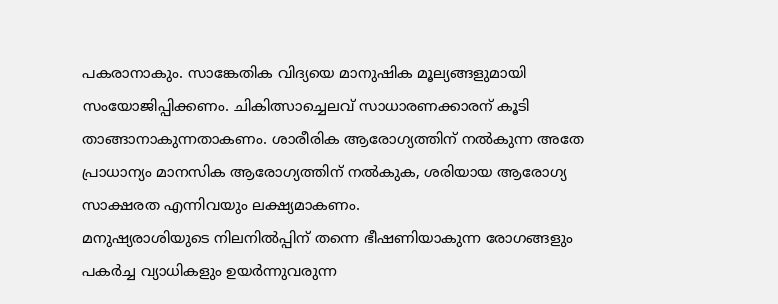പകരാനാകും. സാങ്കേതിക വിദ്യയെ മാനുഷിക മൂല്യങ്ങളുമായി സംയോജിപ്പിക്കണം. ചികിത്സാച്ചെലവ് സാധാരണക്കാരന് കൂടി താങ്ങാനാകുന്നതാകണം. ശാരീരിക ആരോഗ്യത്തിന് നൽകുന്ന അതേ പ്രാധാന്യം മാനസിക ആരോഗ്യത്തിന് നൽകുക, ശരിയായ ആരോഗ്യ സാക്ഷരത എന്നിവയും ലക്ഷ്യമാകണം.
മനുഷ്യരാശിയുടെ നിലനിൽപ്പിന് തന്നെ ഭീഷണിയാകുന്ന രോഗങ്ങളും പകർച്ച വ്യാധികളും ഉയർന്നുവരുന്ന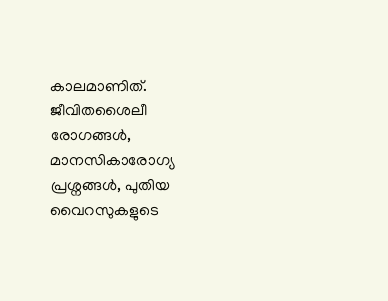കാലമാണിത്. ജീവിതശൈലീ രോഗങ്ങൾ, മാനസികാരോഗ്യ പ്രശ്നങ്ങൾ, പുതിയ വൈറസുകളുടെ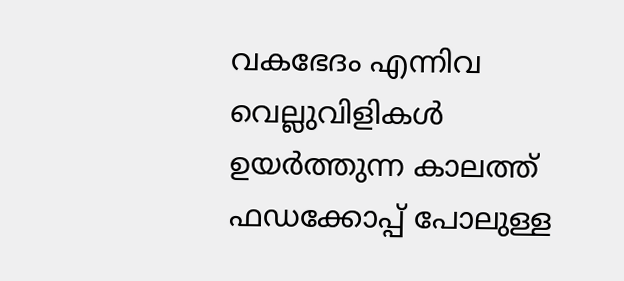വകഭേദം എന്നിവ വെല്ലുവിളികൾ ഉയർത്തുന്ന കാലത്ത് ഫഡക്കോപ്പ് പോലുള്ള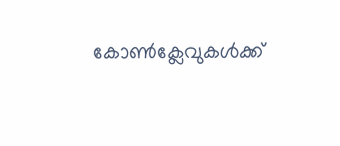കോൺക്ലേവുകൾക്ക്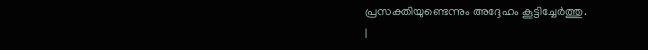പ്രസക്തിയുണ്ടെന്നും അദ്ദേഹം കൂട്ടിച്ചേർത്തു.
|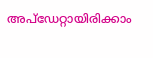അപ്ഡേറ്റായിരിക്കാം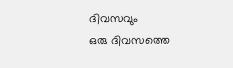ദിവസവും
ഒരു ദിവസത്തെ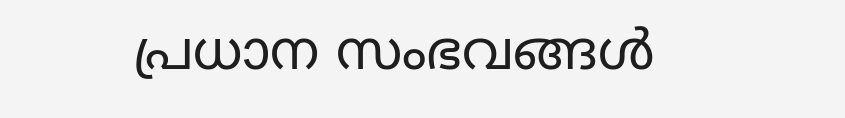പ്രധാന സംഭവങ്ങൾ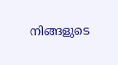നിങ്ങളുടെ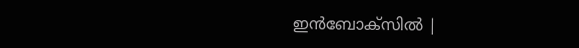ഇൻബോക്സിൽ |